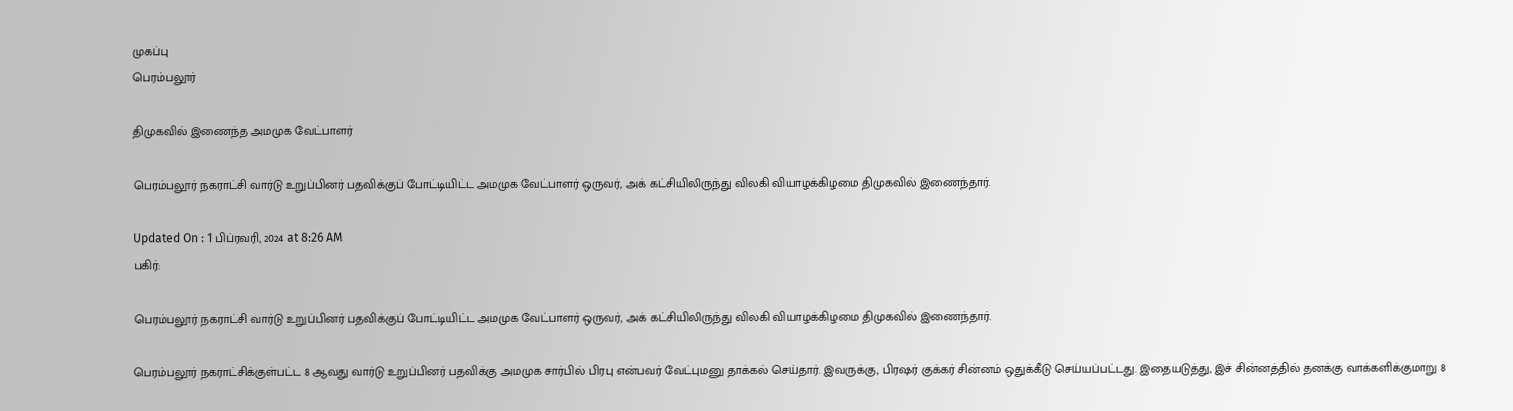முகப்பு
பெரம்பலூர்

திமுகவில் இணைந்த அமமுக வேட்பாளர்

பெரம்பலூர் நகராட்சி வார்டு உறுப்பினர் பதவிக்குப் போட்டியிட்ட அமமுக வேட்பாளர் ஒருவர், அக் கட்சியிலிருந்து விலகி வியாழக்கிழமை திமுகவில் இணைந்தார்.

Updated On : 1 பிப்ரவரி, 2024 at 8:26 AM
பகிர்:

பெரம்பலூர் நகராட்சி வார்டு உறுப்பினர் பதவிக்குப் போட்டியிட்ட அமமுக வேட்பாளர் ஒருவர், அக் கட்சியிலிருந்து விலகி வியாழக்கிழமை திமுகவில் இணைந்தார்.

பெரம்பலூர் நகராட்சிக்குள்பட்ட 8 ஆவது வார்டு உறுப்பினர் பதவிக்கு அமமுக சார்பில் பிரபு என்பவர் வேட்புமனு தாக்கல் செய்தார். இவருக்கு, பிரஷர் குக்கர் சின்னம் ஒதுக்கீடு செய்யப்பட்டது. இதையடுத்து, இச் சின்னத்தில் தனக்கு வாக்களிக்குமாறு 8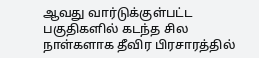ஆவது வார்டுக்குள்பட்ட பகுதிகளில் கடந்த சில நாள்களாக தீவிர பிரசாரத்தில்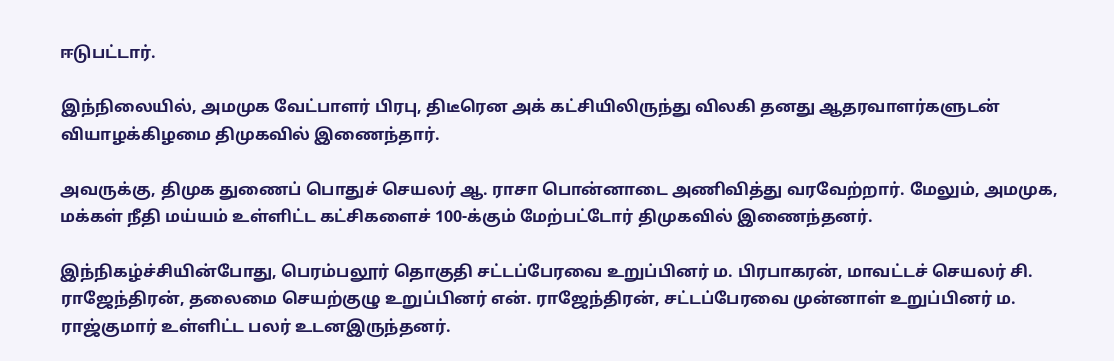ஈடுபட்டார்.

இந்நிலையில், அமமுக வேட்பாளர் பிரபு, திடீரென அக் கட்சியிலிருந்து விலகி தனது ஆதரவாளர்களுடன் வியாழக்கிழமை திமுகவில் இணைந்தார்.

அவருக்கு, திமுக துணைப் பொதுச் செயலர் ஆ. ராசா பொன்னாடை அணிவித்து வரவேற்றார். மேலும், அமமுக, மக்கள் நீதி மய்யம் உள்ளிட்ட கட்சிகளைச் 100-க்கும் மேற்பட்டோர் திமுகவில் இணைந்தனர்.

இந்நிகழ்ச்சியின்போது, பெரம்பலூர் தொகுதி சட்டப்பேரவை உறுப்பினர் ம. பிரபாகரன், மாவட்டச் செயலர் சி. ராஜேந்திரன், தலைமை செயற்குழு உறுப்பினர் என். ராஜேந்திரன், சட்டப்பேரவை முன்னாள் உறுப்பினர் ம. ராஜ்குமார் உள்ளிட்ட பலர் உடனஇருந்தனர்.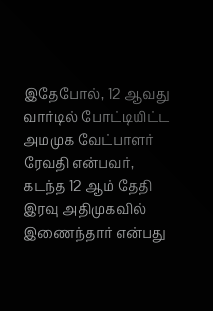இதேபோல், 12 ஆவது வார்டில் போட்டியிட்ட அமமுக வேட்பாளர் ரேவதி என்பவர், கடந்த 12 ஆம் தேதி இரவு அதிமுகவில் இணைந்தார் என்பது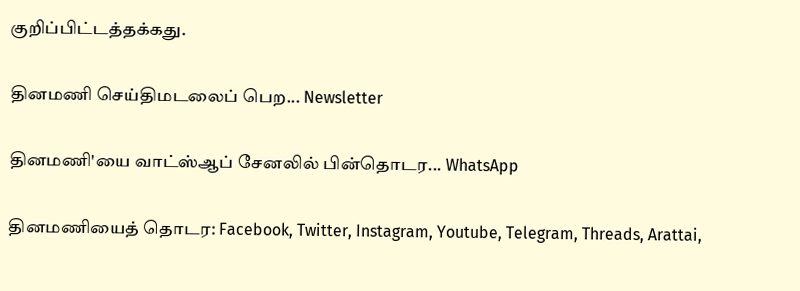குறிப்பிட்டத்தக்கது.

தினமணி செய்திமடலைப் பெற... Newsletter

தினமணி'யை வாட்ஸ்ஆப் சேனலில் பின்தொடர... WhatsApp

தினமணியைத் தொடர: Facebook, Twitter, Instagram, Youtube, Telegram, Threads, Arattai,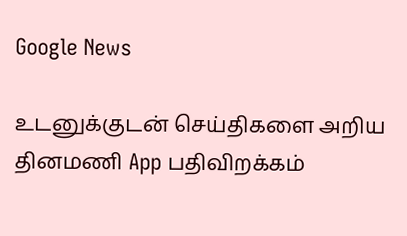Google News

உடனுக்குடன் செய்திகளை அறிய தினமணி App பதிவிறக்கம்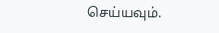செய்யவும்.